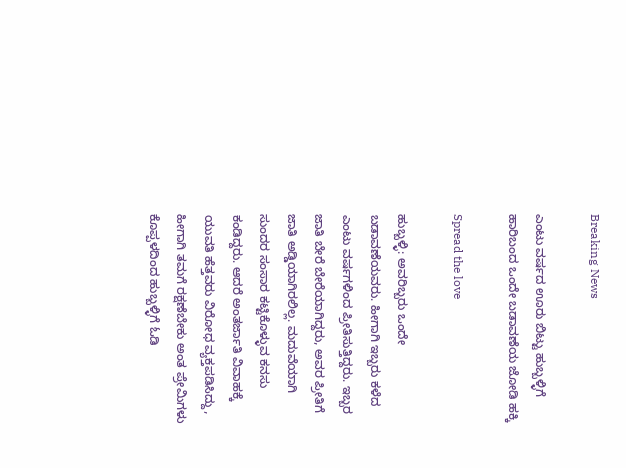Breaking News

ಎಂಟು ವರ್ಷದ ಊರು ಬಿಟ್ಟು ಹುಬ್ಬಳ್ಳಿಗೆ ಹಾರಿಬಂದ ಒಂದೇ ಬಡಾವಣೆಯ ಜೋಡಿ ಹಕ್ಕಿ

Spread the love

ಹುಬ್ಬಳ್ಳಿ: ಅವರಿಬ್ಬರು ಒಂದೇ ಬಡಾವಣೆಯವರು. ಹೀಗಾಗಿ ಇಬ್ಬರು ಕಳೆದ ಎಂಟು ವರ್ಷಗಳಿಂದ ಪ್ರೀತಿಸುತ್ತಿದ್ದರು. ಇಬ್ಬರ ಜಾತಿ ಬೇರೆ ಬೇರೆಯಾಗಿದ್ದರು, ಅವರ ಪ್ರೀತಿಗೆ ಜಾತಿ ಅಡ್ಡಿಯಾಗಿರಲಿಲ್ಲ. ಮದುವೆಯಾಗಿ ಸುಂದರ ಸಂಸಾರ ಕಟ್ಟಿಕೊಳ್ಳುವ ಕನಸು ಕಂಡಿದ್ದರು. ಆದರೆ ಅಂತರ್ಜಾತಿ ವಿವಾಹಕ್ಕೆ  ಯುವತಿ ಹೆತ್ತವರು ವಿರೋಧ ವ್ಯಕ್ತಪಡಿಸಿದ್ದು, ಹೀಗಾಗಿ ತಮಗೆ ರಕ್ಷಣೆಬೇಕು ಅಂತ ಪ್ರೇಮಿಗಳು ಕೊಪ್ಪಳದಿಂದ ಹುಬ್ಬಳ್ಳಿಗೆ ಓಡಿ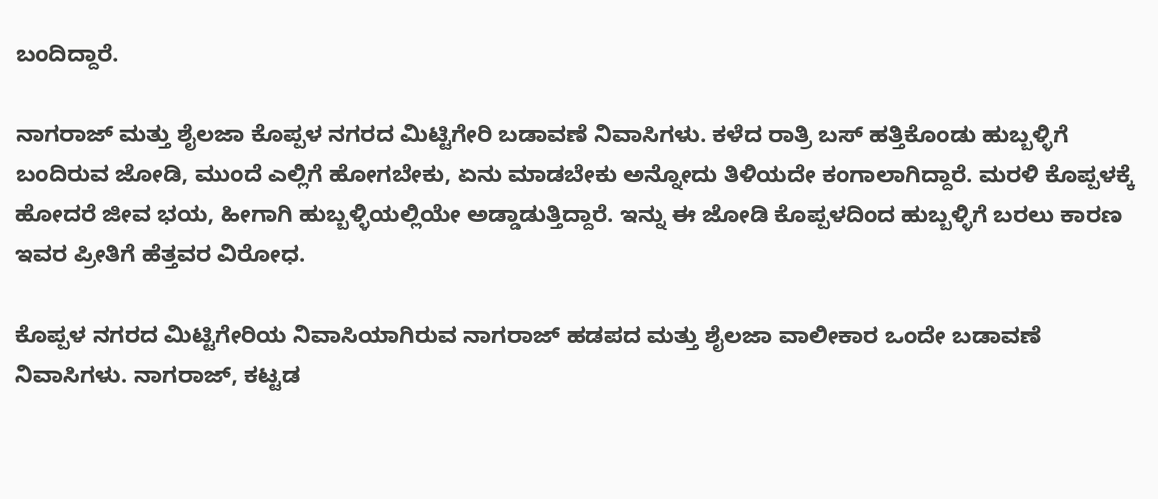ಬಂದಿದ್ದಾರೆ.

ನಾಗರಾಜ್ ಮತ್ತು ಶೈಲಜಾ ಕೊಪ್ಪಳ ನಗರದ ಮಿಟ್ಟಿಗೇರಿ ಬಡಾವಣೆ ನಿವಾಸಿಗಳು. ಕಳೆದ ರಾತ್ರಿ ಬಸ್ ಹತ್ತಿಕೊಂಡು ಹುಬ್ಬಳ್ಳಿಗೆ ಬಂದಿರುವ ಜೋಡಿ, ಮುಂದೆ ಎಲ್ಲಿಗೆ ಹೋಗಬೇಕು, ಏನು ಮಾಡಬೇಕು ಅನ್ನೋದು ತಿಳಿಯದೇ ಕಂಗಾಲಾಗಿದ್ದಾರೆ. ಮರಳಿ ಕೊಪ್ಪಳಕ್ಕೆ ಹೋದರೆ ಜೀವ ಭಯ, ಹೀಗಾಗಿ ಹುಬ್ಬಳ್ಳಿಯಲ್ಲಿಯೇ ಅಡ್ಡಾಡುತ್ತಿದ್ದಾರೆ. ಇನ್ನು ಈ ಜೋಡಿ ಕೊಪ್ಪಳದಿಂದ ಹುಬ್ಬಳ್ಳಿಗೆ ಬರಲು ಕಾರಣ ಇವರ ಪ್ರೀತಿಗೆ ಹೆತ್ತವರ ವಿರೋಧ.

ಕೊಪ್ಪಳ ನಗರದ ಮಿಟ್ಟಿಗೇರಿಯ ನಿವಾಸಿಯಾಗಿರುವ ನಾಗರಾಜ್ ಹಡಪದ ಮತ್ತು ಶೈಲಜಾ ವಾಲೀಕಾರ ಒಂದೇ ಬಡಾವಣೆ ನಿವಾಸಿಗಳು. ನಾಗರಾಜ್, ಕಟ್ಟಡ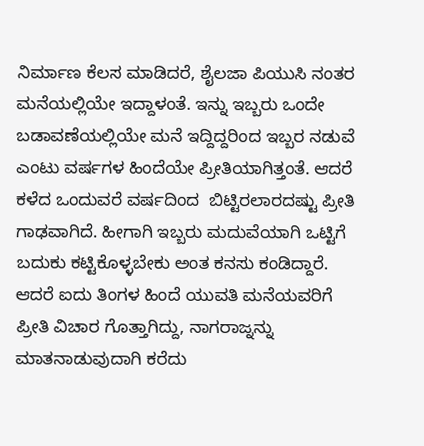ನಿರ್ಮಾಣ ಕೆಲಸ ಮಾಡಿದರೆ, ಶೈಲಜಾ ಪಿಯುಸಿ ನಂತರ ಮನೆಯಲ್ಲಿಯೇ ಇದ್ದಾಳಂತೆ. ಇನ್ನು ಇಬ್ಬರು ಒಂದೇ ಬಡಾವಣೆಯಲ್ಲಿಯೇ ಮನೆ ಇದ್ದಿದ್ದರಿಂದ ಇಬ್ಬರ ನಡುವೆ ಎಂಟು ವರ್ಷಗಳ ಹಿಂದೆಯೇ ಪ್ರೀತಿಯಾಗಿತ್ತಂತೆ. ಆದರೆ ಕಳೆದ ಒಂದುವರೆ ವರ್ಷದಿಂದ  ಬಿಟ್ಟಿರಲಾರದಷ್ಟು ಪ್ರೀತಿ ಗಾಢವಾಗಿದೆ. ಹೀಗಾಗಿ ಇಬ್ಬರು ಮದುವೆಯಾಗಿ ಒಟ್ಟಿಗೆ ಬದುಕು ಕಟ್ಟಿಕೊಳ್ಳಬೇಕು ಅಂತ ಕನಸು ಕಂಡಿದ್ದಾರೆ. ಆದರೆ ಐದು ತಿಂಗಳ ಹಿಂದೆ ಯುವತಿ ಮನೆಯವರಿಗೆ ಪ್ರೀತಿ ವಿಚಾರ ಗೊತ್ತಾಗಿದ್ದು, ನಾಗರಾಜ್ನನ್ನು ಮಾತನಾಡುವುದಾಗಿ ಕರೆದು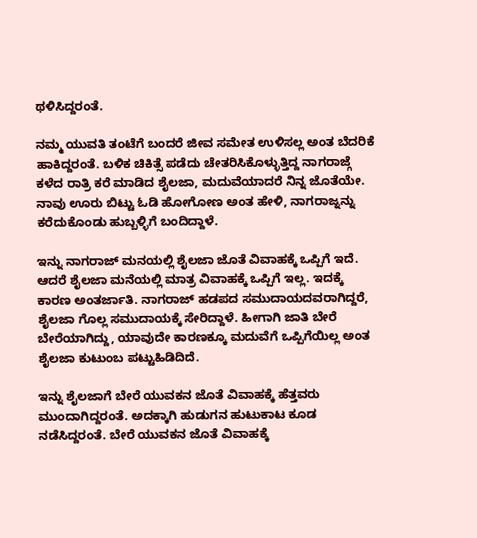ಥಳಿಸಿದ್ದರಂತೆ.

ನಮ್ಮ ಯುವತಿ ತಂಟೆಗೆ ಬಂದರೆ ಜೀವ ಸಮೇತ ಉಳಿಸಲ್ಲ ಅಂತ ಬೆದರಿಕೆ ಹಾಕಿದ್ದರಂತೆ. ಬಳಿಕ ಚಿಕಿತ್ಸೆ ಪಡೆದು ಚೇತರಿಸಿಕೊಳ್ಳುತ್ತಿದ್ದ ನಾಗರಾಜ್ಗೆ ಕಳೆದ ರಾತ್ರಿ ಕರೆ ಮಾಡಿದ ಶೈಲಜಾ, ಮದುವೆಯಾದರೆ ನಿನ್ನ ಜೊತೆಯೇ. ನಾವು ಊರು ಬಿಟ್ಟು ಓಡಿ ಹೋಗೋಣ ಅಂತ ಹೇಳಿ, ನಾಗರಾಜ್ನನ್ನು ಕರೆದುಕೊಂಡು ಹುಬ್ಬಳ್ಳಿಗೆ ಬಂದಿದ್ದಾಳೆ.

ಇನ್ನು ನಾಗರಾಜ್ ಮನಯಲ್ಲಿ ಶೈಲಜಾ ಜೊತೆ ವಿವಾಹಕ್ಕೆ ಒಪ್ಪಿಗೆ ಇದೆ. ಆದರೆ ಶೈಲಜಾ ಮನೆಯಲ್ಲಿ ಮಾತ್ರ ವಿವಾಹಕ್ಕೆ ಒಪ್ಪಿಗೆ ಇಲ್ಲ. ಇದಕ್ಕೆ ಕಾರಣ ಅಂತರ್ಜಾತಿ. ನಾಗರಾಜ್ ಹಡಪದ ಸಮುದಾಯದವರಾಗಿದ್ದರೆ, ಶೈಲಜಾ ಗೊಲ್ಲ ಸಮುದಾಯಕ್ಕೆ ಸೇರಿದ್ದಾಳೆ. ಹೀಗಾಗಿ ಜಾತಿ ಬೇರೆ ಬೇರೆಯಾಗಿದ್ದು, ಯಾವುದೇ ಕಾರಣಕ್ಕೂ ಮದುವೆಗೆ ಒಪ್ಪಿಗೆಯಿಲ್ಲ ಅಂತ ಶೈಲಜಾ ಕುಟುಂಬ ಪಟ್ಟುಹಿಡಿದಿದೆ.

ಇನ್ನು ಶೈಲಜಾಗೆ ಬೇರೆ ಯುವಕನ ಜೊತೆ ವಿವಾಹಕ್ಕೆ ಹೆತ್ತವರು ಮುಂದಾಗಿದ್ದರಂತೆ. ಅದಕ್ಕಾಗಿ ಹುಡುಗನ ಹುಟುಕಾಟ ಕೂಡ ನಡೆಸಿದ್ದರಂತೆ. ಬೇರೆ ಯುವಕನ ಜೊತೆ ವಿವಾಹಕ್ಕೆ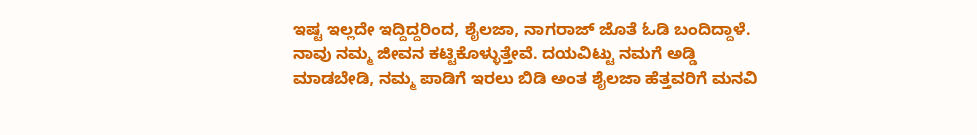ಇಷ್ಟ ಇಲ್ಲದೇ ಇದ್ದಿದ್ದರಿಂದ, ಶೈಲಜಾ, ನಾಗರಾಜ್ ಜೊತೆ ಓಡಿ ಬಂದಿದ್ದಾಳೆ. ನಾವು ನಮ್ಮ ಜೀವನ ಕಟ್ಟಿಕೊಳ್ಳುತ್ತೇವೆ. ದಯವಿಟ್ಟು ನಮಗೆ ಅಡ್ಡಿ ಮಾಡಬೇಡಿ, ನಮ್ಮ ಪಾಡಿಗೆ ಇರಲು ಬಿಡಿ ಅಂತ ಶೈಲಜಾ ಹೆತ್ತವರಿಗೆ ಮನವಿ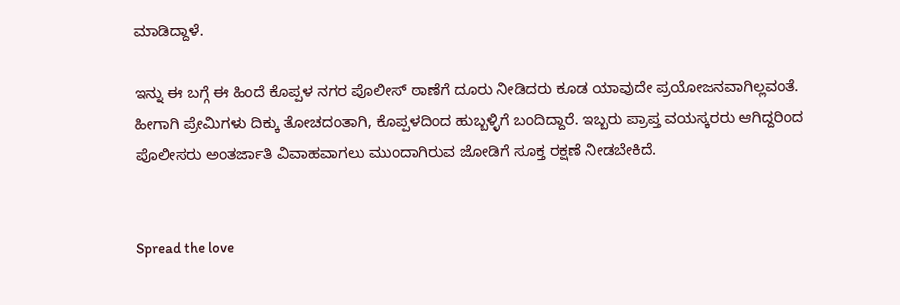ಮಾಡಿದ್ದಾಳೆ.

ಇನ್ನು ಈ ಬಗ್ಗೆ ಈ ಹಿಂದೆ ಕೊಪ್ಪಳ ನಗರ ಪೊಲೀಸ್ ಠಾಣೆಗೆ ದೂರು ನೀಡಿದರು ಕೂಡ ಯಾವುದೇ ಪ್ರಯೋಜನವಾಗಿಲ್ಲವಂತೆ. ಹೀಗಾಗಿ ಪ್ರೇಮಿಗಳು ದಿಕ್ಕು ತೋಚದಂತಾಗಿ, ಕೊಪ್ಪಳದಿಂದ ಹುಬ್ಬಳ್ಳಿಗೆ ಬಂದಿದ್ದಾರೆ. ಇಬ್ಬರು ಪ್ರಾಪ್ತ ವಯಸ್ಕರರು ಆಗಿದ್ದರಿಂದ ಪೊಲೀಸರು ಅಂತರ್ಜಾತಿ ವಿವಾಹವಾಗಲು ಮುಂದಾಗಿರುವ ಜೋಡಿಗೆ ಸೂಕ್ತ ರಕ್ಷಣೆ ನೀಡಬೇಕಿದೆ.


Spread the love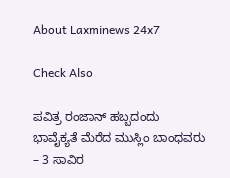About Laxminews 24x7

Check Also

ಪವಿತ್ರ ರಂಜಾನ್ ಹಬ್ಬದಂದು ಭಾವೈಕ್ಯತೆ ಮೆರೆದ ಮುಸ್ಲಿಂ ಬಾಂಧವರು – 3 ಸಾವಿರ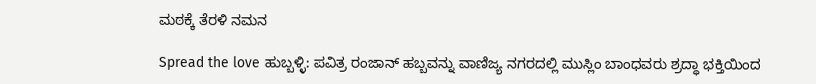ಮಠಕ್ಕೆ ತೆರಳಿ ನಮನ

Spread the love ಹುಬ್ಬಳ್ಳಿ: ಪವಿತ್ರ ರಂಜಾನ್ ಹಬ್ಬವನ್ನು ವಾಣಿಜ್ಯ ನಗರದಲ್ಲಿ ಮುಸ್ಲಿಂ ಬಾಂಧವರು ಶ್ರದ್ಧಾ ಭಕ್ತಿಯಿಂದ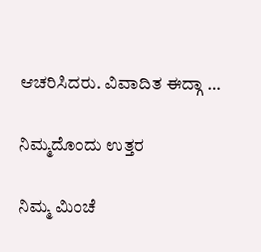ಆಚರಿಸಿದರು. ವಿವಾದಿತ ಈದ್ಗಾ …

ನಿಮ್ಮದೊಂದು ಉತ್ತರ

ನಿಮ್ಮ ಮಿಂಚೆ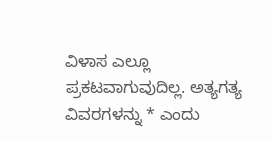ವಿಳಾಸ ಎಲ್ಲೂ ಪ್ರಕಟವಾಗುವುದಿಲ್ಲ. ಅತ್ಯಗತ್ಯ ವಿವರಗಳನ್ನು * ಎಂದು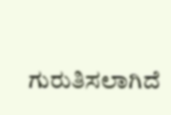ಗುರುತಿಸಲಾಗಿದೆ